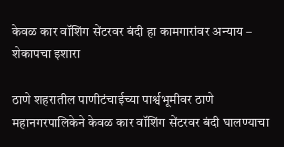केवळ कार वॉशिंग सेंटरवर बंदी हा कामगारांवर अन्याय – शेकापचा इशारा

ठाणे शहरातील पाणीटंचाईच्या पार्श्वभूमीवर ठाणे महानगरपालिकेने केवळ कार वॉशिंग सेंटरवर बंदी घालण्याचा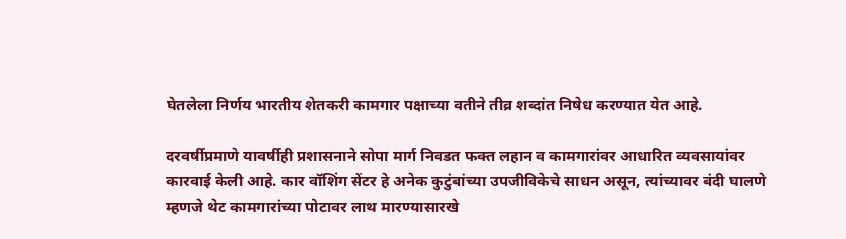घेतलेला निर्णय भारतीय शेतकरी कामगार पक्षाच्या वतीने तीव्र शब्दांत निषेध करण्यात येत आहे.

दरवर्षीप्रमाणे यावर्षीही प्रशासनाने सोपा मार्ग निवडत फक्त लहान व कामगारांवर आधारित व्यवसायांवर कारवाई केली आहे. कार वॉशिंग सेंटर हे अनेक कुटुंबांच्या उपजीविकेचे साधन असून, त्यांच्यावर बंदी घालणे म्हणजे थेट कामगारांच्या पोटावर लाथ मारण्यासारखे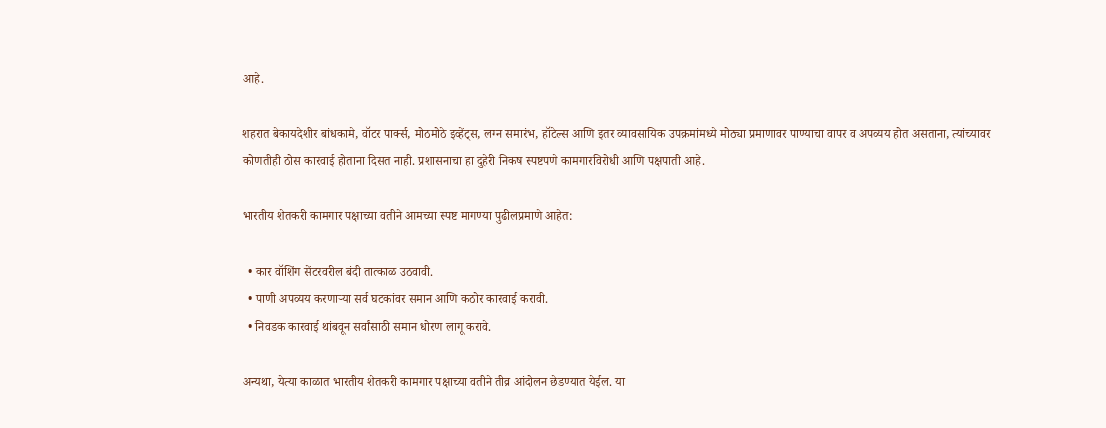आहे.

शहरात बेकायदेशीर बांधकामे, वॉटर पार्क्स, मोठमोठे इव्हेंट्स, लग्न समारंभ, हॉटेल्स आणि इतर व्यावसायिक उपक्रमांमध्ये मोठ्या प्रमाणावर पाण्याचा वापर व अपव्यय होत असताना, त्यांच्यावर कोणतीही ठोस कारवाई होताना दिसत नाही. प्रशासनाचा हा दुहेरी निकष स्पष्टपणे कामगारविरोधी आणि पक्षपाती आहे.

भारतीय शेतकरी कामगार पक्षाच्या वतीने आमच्या स्पष्ट मागण्या पुढीलप्रमाणे आहेत:

  • कार वॉशिंग सेंटरवरील बंदी तात्काळ उठवावी.
  • पाणी अपव्यय करणाऱ्या सर्व घटकांवर समान आणि कठोर कारवाई करावी.
  • निवडक कारवाई थांबवून सर्वांसाठी समान धोरण लागू करावे.

अन्यथा, येत्या काळात भारतीय शेतकरी कामगार पक्षाच्या वतीने तीव्र आंदोलन छेडण्यात येईल. या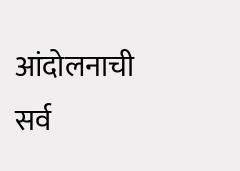आंदोलनाची सर्व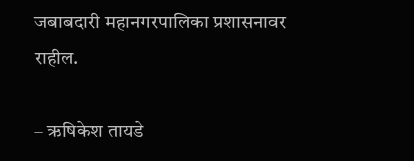जबाबदारी महानगरपालिका प्रशासनावर राहील.

– ऋषिकेश तायडे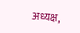अध्यक्ष,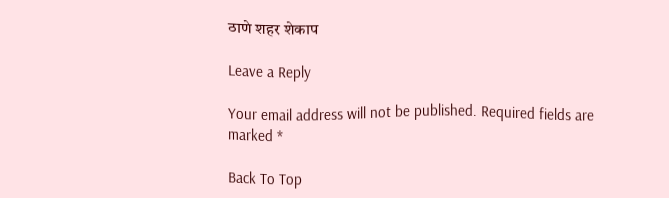ठाणे शहर शेकाप

Leave a Reply

Your email address will not be published. Required fields are marked *

Back To Top